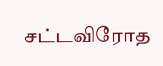சட்டவிரோத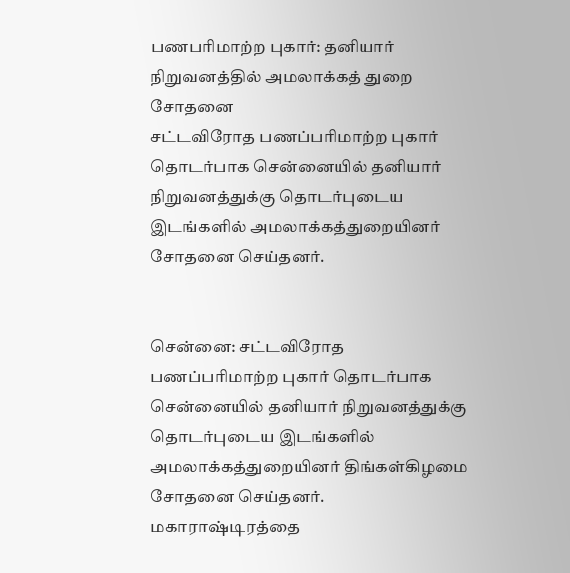பணபரிமாற்ற புகார்: தனியார் நிறுவனத்தில் அமலாக்கத் துறை சோதனை
சட்டவிரோத பணப்பரிமாற்ற புகார் தொடர்பாக சென்னையில் தனியார் நிறுவனத்துக்கு தொடர்புடைய இடங்களில் அமலாக்கத்துறையினர் சோதனை செய்தனர்.


சென்னை: சட்டவிரோத பணப்பரிமாற்ற புகார் தொடர்பாக சென்னையில் தனியார் நிறுவனத்துக்கு தொடர்புடைய இடங்களில் அமலாக்கத்துறையினர் திங்கள்கிழமை சோதனை செய்தனர்.
மகாராஷ்டிரத்தை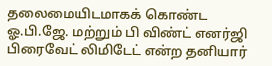தலைமையிடமாகக் கொண்ட ஓ.பி.ஜே. மற்றும் பி விண்ட் எனர்ஜி பிரைவேட் லிமிடேட் என்ற தனியார்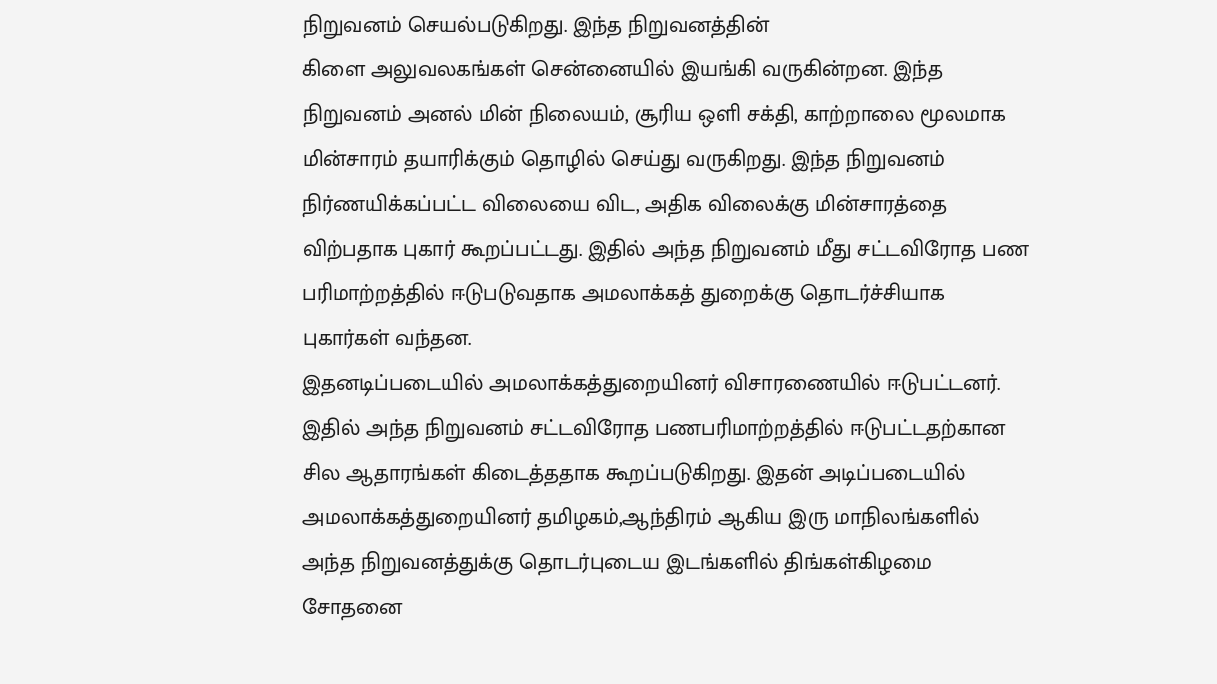நிறுவனம் செயல்படுகிறது. இந்த நிறுவனத்தின்
கிளை அலுவலகங்கள் சென்னையில் இயங்கி வருகின்றன. இந்த நிறுவனம் அனல் மின் நிலையம், சூரிய ஒளி சக்தி, காற்றாலை மூலமாக மின்சாரம் தயாரிக்கும் தொழில் செய்து வருகிறது. இந்த நிறுவனம் நிர்ணயிக்கப்பட்ட விலையை விட, அதிக விலைக்கு மின்சாரத்தை விற்பதாக புகார் கூறப்பட்டது. இதில் அந்த நிறுவனம் மீது சட்டவிரோத பண பரிமாற்றத்தில் ஈடுபடுவதாக அமலாக்கத் துறைக்கு தொடர்ச்சியாக புகார்கள் வந்தன.
இதனடிப்படையில் அமலாக்கத்துறையினர் விசாரணையில் ஈடுபட்டனர். இதில் அந்த நிறுவனம் சட்டவிரோத பணபரிமாற்றத்தில் ஈடுபட்டதற்கான சில ஆதாரங்கள் கிடைத்ததாக கூறப்படுகிறது. இதன் அடிப்படையில் அமலாக்கத்துறையினர் தமிழகம்,ஆந்திரம் ஆகிய இரு மாநிலங்களில் அந்த நிறுவனத்துக்கு தொடர்புடைய இடங்களில் திங்கள்கிழமை சோதனை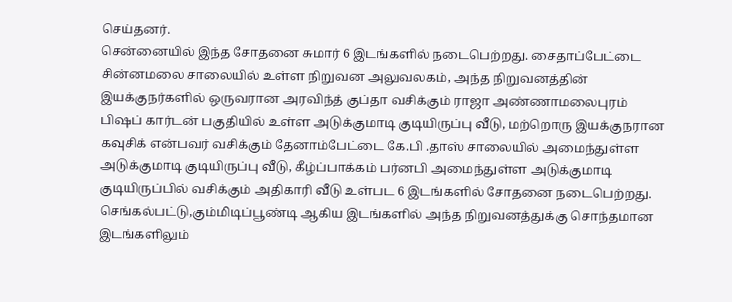செய்தனர்.
சென்னையில் இந்த சோதனை சுமார் 6 இடங்களில் நடைபெற்றது. சைதாப்பேட்டை சின்னமலை சாலையில் உள்ள நிறுவன அலுவலகம், அந்த நிறுவனத்தின் இயக்குநர்களில் ஒருவரான அரவிந்த் குப்தா வசிக்கும் ராஜா அண்ணாமலைபுரம் பிஷப் கார்டன் பகுதியில் உள்ள அடுக்குமாடி குடியிருப்பு வீடு, மற்றொரு இயக்குநரான கவுசிக் என்பவர் வசிக்கும் தேனாம்பேட்டை கே.பி .தாஸ் சாலையில் அமைந்துள்ள அடுக்குமாடி குடியிருப்பு வீடு, கீழ்ப்பாக்கம் பர்னபி அமைந்துள்ள அடுக்குமாடி குடியிருப்பில் வசிக்கும் அதிகாரி வீடு உள்பட 6 இடங்களில் சோதனை நடைபெற்றது. செங்கல்பட்டு,கும்மிடிப்பூண்டி ஆகிய இடங்களில் அந்த நிறுவனத்துக்கு சொந்தமான இடங்களிலும்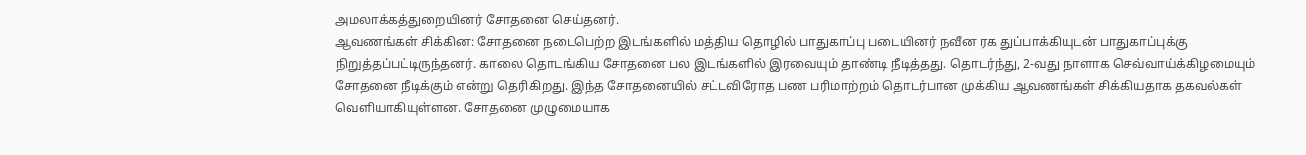அமலாக்கத்துறையினர் சோதனை செய்தனர்.
ஆவணங்கள் சிக்கின: சோதனை நடைபெற்ற இடங்களில் மத்திய தொழில் பாதுகாப்பு படையினர் நவீன ரக துப்பாக்கியுடன் பாதுகாப்புக்கு நிறுத்தப்பட்டிருந்தனர். காலை தொடங்கிய சோதனை பல இடங்களில் இரவையும் தாண்டி நீடித்தது. தொடர்ந்து, 2-வது நாளாக செவ்வாய்க்கிழமையும் சோதனை நீடிக்கும் என்று தெரிகிறது. இந்த சோதனையில் சட்டவிரோத பண பரிமாற்றம் தொடர்பான முக்கிய ஆவணங்கள் சிக்கியதாக தகவல்கள் வெளியாகியுள்ளன. சோதனை முழுமையாக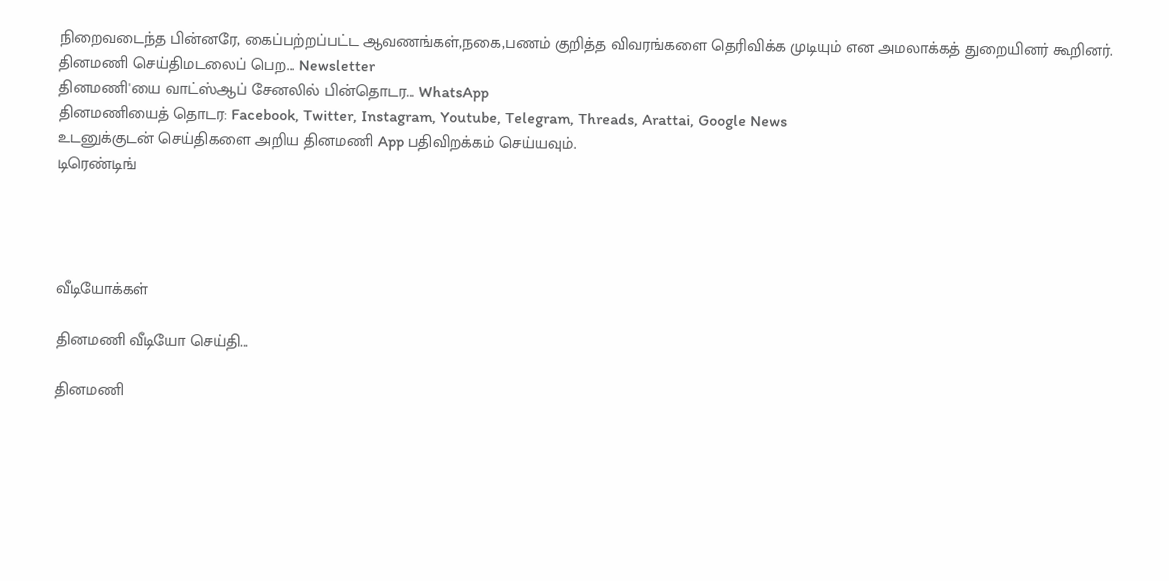நிறைவடைந்த பின்னரே, கைப்பற்றப்பட்ட ஆவணங்கள்,நகை,பணம் குறித்த விவரங்களை தெரிவிக்க முடியும் என அமலாக்கத் துறையினர் கூறினர்.
தினமணி செய்திமடலைப் பெற... Newsletter
தினமணி'யை வாட்ஸ்ஆப் சேனலில் பின்தொடர... WhatsApp
தினமணியைத் தொடர: Facebook, Twitter, Instagram, Youtube, Telegram, Threads, Arattai, Google News
உடனுக்குடன் செய்திகளை அறிய தினமணி App பதிவிறக்கம் செய்யவும்.
டிரெண்டிங்




வீடியோக்கள்

தினமணி வீடியோ செய்தி...

தினமணி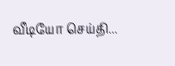வீடியோ செய்தி...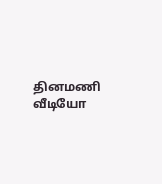தினமணி வீடியோ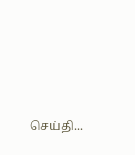செய்தி...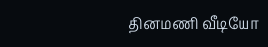தினமணி வீடியோ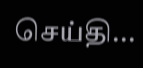செய்தி...